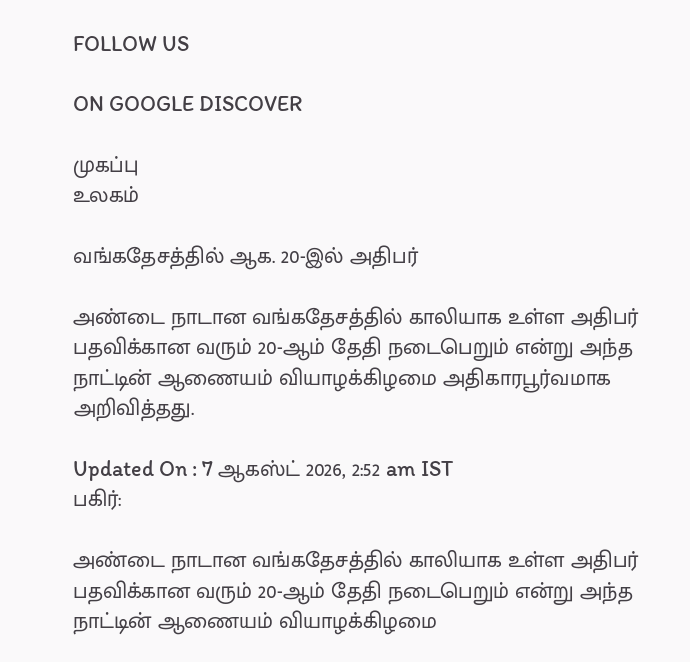FOLLOW US

ON GOOGLE DISCOVER

முகப்பு
உலகம்

வங்கதேசத்தில் ஆக. 20-இல் அதிபர்

அண்டை நாடான வங்கதேசத்தில் காலியாக உள்ள அதிபர் பதவிக்கான வரும் 20-ஆம் தேதி நடைபெறும் என்று அந்த நாட்டின் ஆணையம் வியாழக்கிழமை அதிகாரபூர்வமாக அறிவித்தது.

Updated On : 7 ஆகஸ்ட் 2026, 2:52 am IST
பகிர்:

அண்டை நாடான வங்கதேசத்தில் காலியாக உள்ள அதிபர் பதவிக்கான வரும் 20-ஆம் தேதி நடைபெறும் என்று அந்த நாட்டின் ஆணையம் வியாழக்கிழமை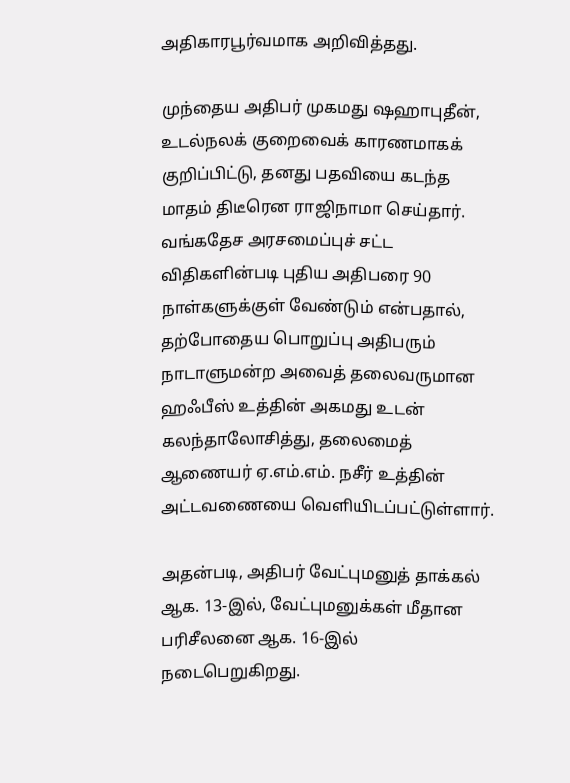அதிகாரபூர்வமாக அறிவித்தது.

முந்தைய அதிபர் முகமது ஷஹாபுதீன், உடல்நலக் குறைவைக் காரணமாகக் குறிப்பிட்டு, தனது பதவியை கடந்த மாதம் திடீரென ராஜிநாமா செய்தார். வங்கதேச அரசமைப்புச் சட்ட விதிகளின்படி புதிய அதிபரை 90 நாள்களுக்குள் வேண்டும் என்பதால், தற்போதைய பொறுப்பு அதிபரும் நாடாளுமன்ற அவைத் தலைவருமான ஹஃபீஸ் உத்தின் அகமது உடன் கலந்தாலோசித்து, தலைமைத் ஆணையர் ஏ.எம்.எம். நசீர் உத்தின் அட்டவணையை வெளியிடப்பட்டுள்ளார்.

அதன்படி, அதிபர் வேட்புமனுத் தாக்கல் ஆக. 13-இல், வேட்புமனுக்கள் மீதான பரிசீலனை ஆக. 16-இல் நடைபெறுகிறது.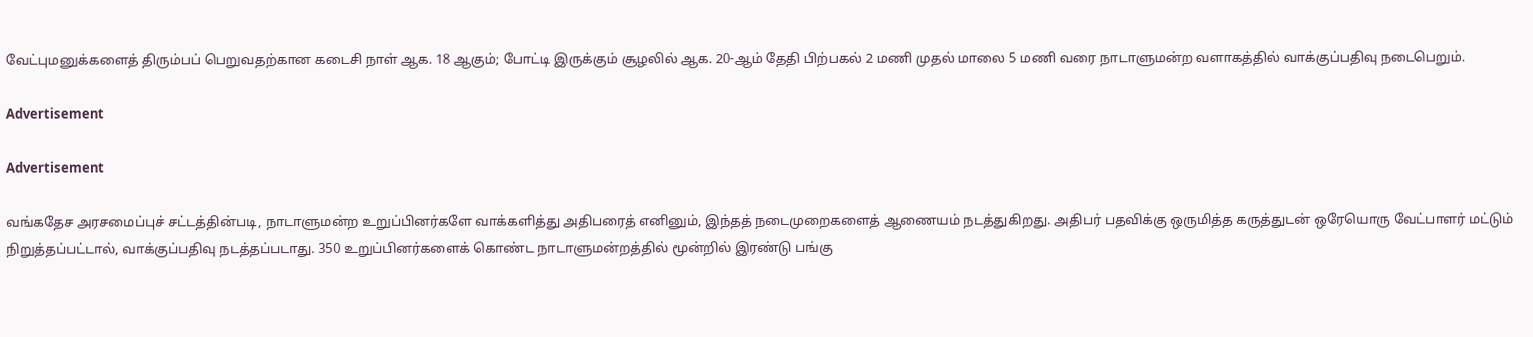வேட்புமனுக்களைத் திரும்பப் பெறுவதற்கான கடைசி நாள் ஆக. 18 ஆகும்; போட்டி இருக்கும் சூழலில் ஆக. 20-ஆம் தேதி பிற்பகல் 2 மணி முதல் மாலை 5 மணி வரை நாடாளுமன்ற வளாகத்தில் வாக்குப்பதிவு நடைபெறும்.

Advertisement

Advertisement

வங்கதேச அரசமைப்புச் சட்டத்தின்படி, நாடாளுமன்ற உறுப்பினர்களே வாக்களித்து அதிபரைத் எனினும், இந்தத் நடைமுறைகளைத் ஆணையம் நடத்துகிறது. அதிபர் பதவிக்கு ஒருமித்த கருத்துடன் ஒரேயொரு வேட்பாளர் மட்டும் நிறுத்தப்பட்டால், வாக்குப்பதிவு நடத்தப்படாது. 350 உறுப்பினர்களைக் கொண்ட நாடாளுமன்றத்தில் மூன்றில் இரண்டு பங்கு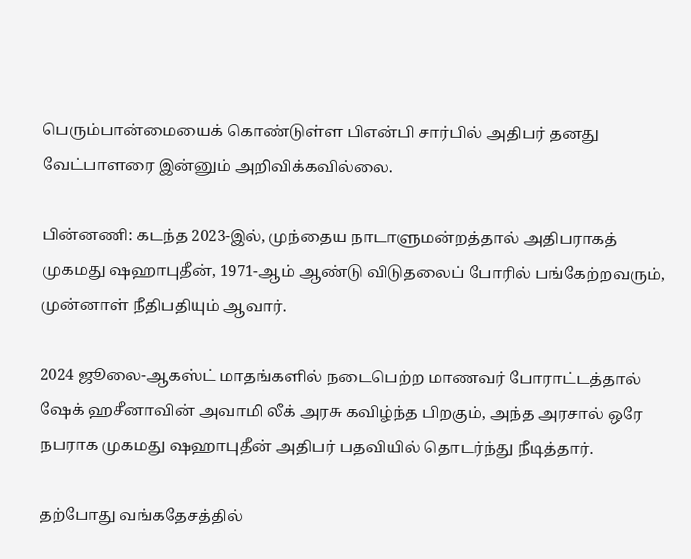பெரும்பான்மையைக் கொண்டுள்ள பிஎன்பி சார்பில் அதிபர் தனது வேட்பாளரை இன்னும் அறிவிக்கவில்லை.

பின்னணி: கடந்த 2023-இல், முந்தைய நாடாளுமன்றத்தால் அதிபராகத் முகமது ஷஹாபுதீன், 1971-ஆம் ஆண்டு விடுதலைப் போரில் பங்கேற்றவரும், முன்னாள் நீதிபதியும் ஆவார்.

2024 ஜூலை-ஆகஸ்ட் மாதங்களில் நடைபெற்ற மாணவர் போராட்டத்தால் ஷேக் ஹசீனாவின் அவாமி லீக் அரசு கவிழ்ந்த பிறகும், அந்த அரசால் ஒரே நபராக முகமது ஷஹாபுதீன் அதிபர் பதவியில் தொடர்ந்து நீடித்தார்.

தற்போது வங்கதேசத்தில்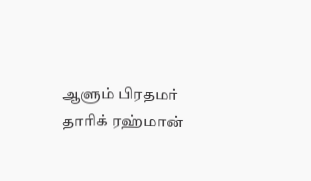ஆளும் பிரதமர் தாரிக் ரஹ்மான்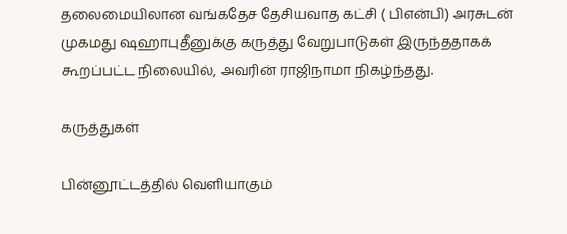தலைமையிலான வங்கதேச தேசியவாத கட்சி ( பிஎன்பி) அரசுடன் முகமது ஷஹாபுதீனுக்கு கருத்து வேறுபாடுகள் இருந்ததாகக் கூறப்பட்ட நிலையில், அவரின் ராஜிநாமா நிகழ்ந்தது.

கருத்துகள்

பின்னூட்டத்தில் வெளியாகும்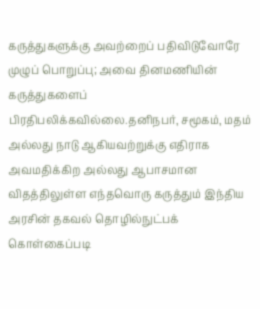கருத்துகளுக்கு அவற்றைப் பதிவிடுவோரே முழுப் பொறுப்பு; அவை தினமணியின் கருத்துகளைப் பிரதிபலிக்கவில்லை.தனிநபர், சமூகம், மதம் அல்லது நாடு ஆகியவற்றுக்கு எதிராக அவமதிக்கிற அல்லது ஆபாசமான விதத்திலுள்ள எந்தவொரு கருத்தும் இந்திய அரசின் தகவல் தொழில்நுட்பக் கொள்கைப்படி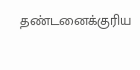தண்டனைக்குரிய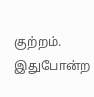குற்றம். இதுபோன்ற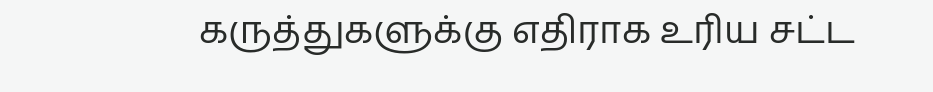கருத்துகளுக்கு எதிராக உரிய சட்ட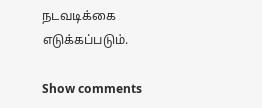நடவடிக்கை எடுக்கப்படும்.

Show comments